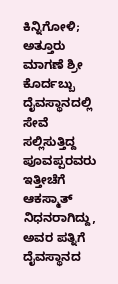ಕಿನ್ನಿಗೋಳಿ; ಅತ್ತೂರು ಮಾಗಣೆ ಶ್ರೀ ಕೊರ್ದಬ್ಬು ದೈವಸ್ಥಾನದಲ್ಲಿ ಸೇವೆ ಸಲ್ಲಿಸುತ್ತಿದ್ದ ಪೂವಪ್ಪರವರು ಇತ್ತೀಚೆಗೆ ಆಕಸ್ಮಾತ್ ನಿಧನರಾಗಿದ್ದು, ಅವರ ಪತ್ನಿಗೆ ದೈವಸ್ಥಾನದ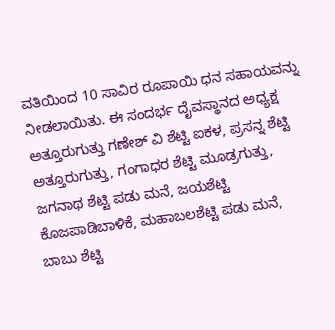ವತಿಯಿಂದ 10 ಸಾವಿರ ರೂಪಾಯಿ ಧನ ಸಹಾಯವನ್ನು ನೀಡಲಾಯಿತು. ಈ ಸಂದರ್ಭ ದೈವಸ್ಥಾನದ ಅಧ್ಯಕ್ಷ ಅತ್ತೂರುಗುತ್ತು ಗಣೇಶ್ ವಿ ಶೆಟ್ಟಿ ಐಕಳ, ಪ್ರಸನ್ನ ಶೆಟ್ಟಿ ಅತ್ತೂರುಗುತ್ತು, ಗಂಗಾಧರ ಶೆಟ್ಟಿ ಮೂಡ್ರಗುತ್ತು, ಜಗನಾಥ ಶೆಟ್ಟಿ ಪಡು ಮನೆ, ಜಯಶೆಟ್ಟಿ ಕೊಜಪಾಡಿಬಾಳಿಕೆ, ಮಹಾಬಲಶೆಟ್ಟಿ ಪಡು ಮನೆ, ಬಾಬು ಶೆಟ್ಟಿ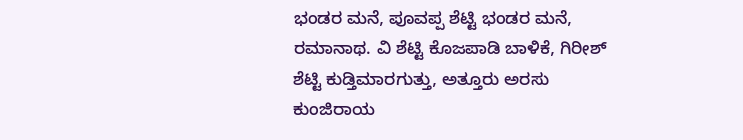ಭಂಡರ ಮನೆ, ಪೂವಪ್ಪ ಶೆಟ್ಟಿ ಭಂಡರ ಮನೆ, ರಮಾನಾಥ. ವಿ ಶೆಟ್ಟಿ ಕೊಜಪಾಡಿ ಬಾಳಿಕೆ, ಗಿರೀಶ್ ಶೆಟ್ಟಿ ಕುಡ್ತಿಮಾರಗುತ್ತು, ಅತ್ತೂರು ಅರಸು ಕುಂಜಿರಾಯ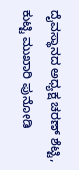ದೈವಸ್ಥಾನದ ಅಧ್ಯಕ್ಷ ಚರಣ್ ಶೆಟ್ಟಿ, ಕುಟ್ಟಿ ಮುಖಾರಿ ಪುನೋಡಿ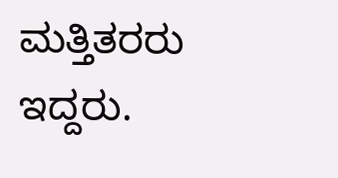ಮತ್ತಿತರರು ಇದ್ದರು.